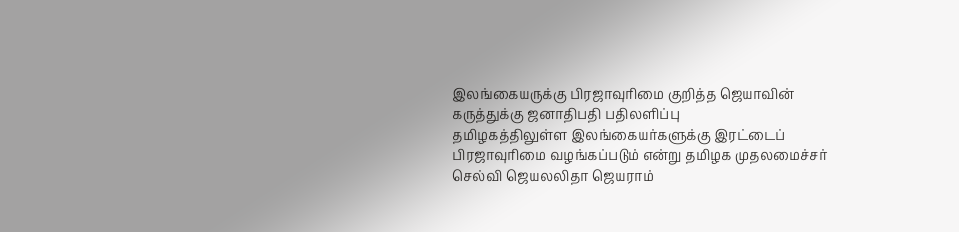இலங்கையருக்கு பிரஜாவுரிமை குறித்த ஜெயாவின் கருத்துக்கு ஜனாதிபதி பதிலளிப்பு
தமிழகத்திலுள்ள இலங்கையர்களுக்கு இரட்டைப் பிரஜாவுரிமை வழங்கப்படும் என்று தமிழக முதலமைச்சர் செல்வி ஜெயலலிதா ஜெயராம்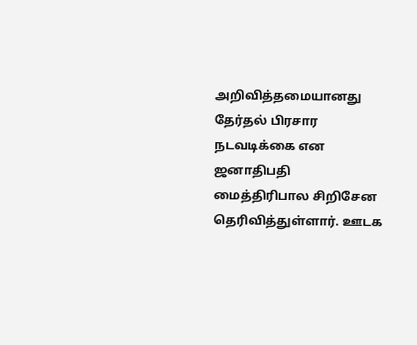அறிவித்தமையானது தேர்தல் பிரசார நடவடிக்கை என ஜனாதிபதி மைத்திரிபால சிறிசேன தெரிவித்துள்ளார். ஊடக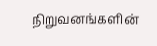நிறுவனங்களின்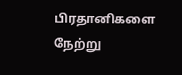பிரதானிகளை நேற்று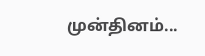முன்தினம்...